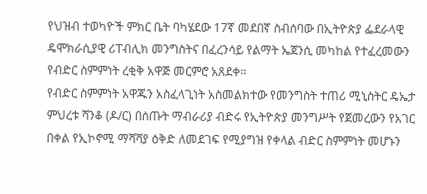የህዝብ ተወካዮች ምክር ቤት ባካሄደው 17ኛ መደበኛ ስብሰባው በኢትዮጵያ ፌደራላዊ ዴሞክራሲያዊ ሪፐብሊክ መንግስትና በፈረንሳይ የልማት ኤጀንሲ መካከል የተፈረመውን የብድር ስምምነት ረቂቅ አዋጅ መርምሮ አጸደቀ፡፡
የብድር ስምምነት አዋጁን አስፈላጊነት አስመልክተው የመንግስት ተጠሪ ሚኒስትር ዴኤታ ምህረቱ ሻንቆ (ዶ/ር) በሰጡት ማብራሪያ ብድሩ የኢትዮጵያ መንግሥት የጀመረውን የአገር በቀል የኢኮኖሚ ማሻሻያ ዕቅድ ለመደገፍ የሚያግዝ የቀላል ብድር ስምምነት መሆኑን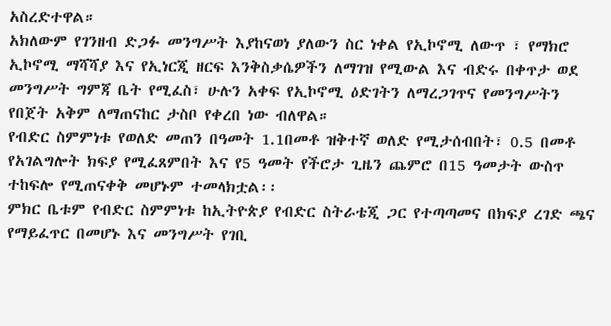አስረድተዋል።
አክለውም የገንዘብ ድጋፉ መንግሥት እያከናወነ ያለውን ስር ነቀል የኢኮኖሚ ለውጥ ፣ የማክሮ ኢኮኖሚ ማሻሻያ እና የኢነርጂ ዘርፍ እንቅስቃሴዎችን ለማገዝ የሚውል እና ብድሩ በቀጥታ ወደ መንግሥት ግምጃ ቤት የሚፈስ፣ ሁሉን አቀፍ የኢኮኖሚ ዕድገትን ለማረጋገጥና የመንግሥትን የበጀት አቅም ለማጠናከር ታስቦ የቀረበ ነው ብለዋል።
የብድር ስምምነቱ የወለድ መጠን በዓመት 1.1በመቶ ዝቅተኛ ወለድ የሚታሰብበት፣ 0.5 በመቶ የአገልግሎት ክፍያ የሚፈጸምበት እና የ5 ዓመት የችሮታ ጊዜን ጨምሮ በ15 ዓመታት ውስጥ ተከፍሎ የሚጠናቀቅ መሆኑም ተመላክቷል፡፡
ምክር ቤቱም የብድር ስምምነቱ ከኢትዮጵያ የብድር ስትራቴጂ ጋር የተጣጣመና በክፍያ ረገድ ጫና የማይፈጥር በመሆኑ እና መንግሥት የገቢ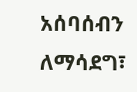አሰባሰብን ለማሳደግ፣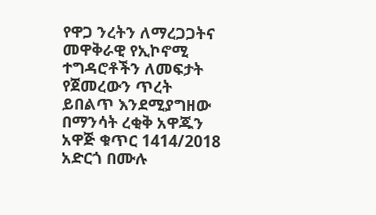የዋጋ ንረትን ለማረጋጋትና መዋቅራዊ የኢኮኖሚ ተግዳሮቶችን ለመፍታት የጀመረውን ጥረት ይበልጥ እንደሚያግዘው በማንሳት ረቂቅ አዋጁን አዋጅ ቁጥር 1414/2018 አድርጎ በሙሉ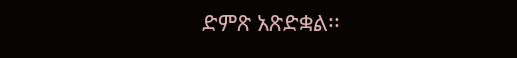ድምጽ አጽድቋል፡፡